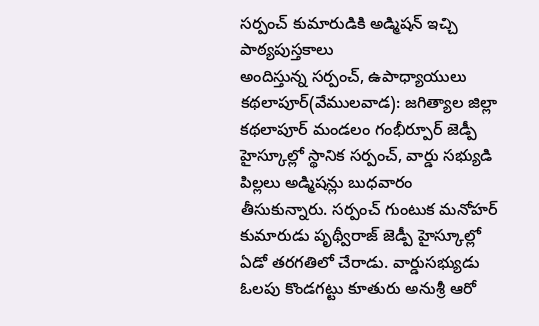సర్పంచ్ కుమారుడికి అడ్మిషన్ ఇచ్చి పాఠ్యపుస్తకాలు
అందిస్తున్న సర్పంచ్, ఉపాధ్యాయులు
కథలాపూర్(వేములవాడ): జగిత్యాల జిల్లా కథలాపూర్ మండలం గంభీర్పూర్ జెడ్పీ హైస్కూల్లో స్థానిక సర్పంచ్, వార్డు సభ్యుడి పిల్లలు అడ్మిషన్లు బుధవారం తీసుకున్నారు. సర్పంచ్ గుంటుక మనోహర్ కుమారుడు పృథ్వీరాజ్ జెడ్పీ హైస్కూల్లో ఏడో తరగతిలో చేరాడు. వార్డుసభ్యుడు ఓలపు కొండగట్టు కూతురు అనుశ్రీ ఆరో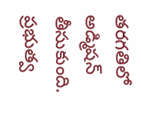తరగతిలో అడ్మిషన్ తీసుకుంది. ప్రభుత్వ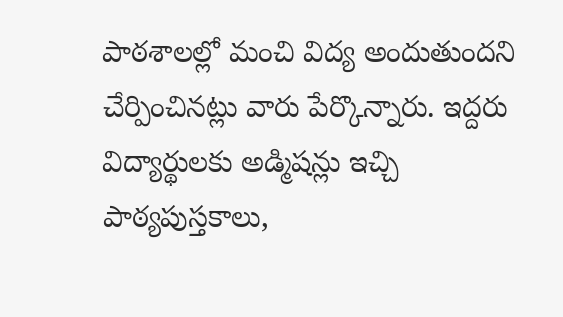పాఠశాలల్లో మంచి విద్య అందుతుందని చేర్పించినట్లు వారు పేర్కొన్నారు. ఇద్దరు విద్యార్థులకు అడ్మిషన్లు ఇచ్చి పాఠ్యపుస్తకాలు,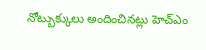నోట్బుక్కులు అందించినట్లు హెచ్ఎం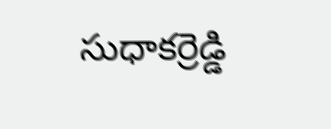సుధాకర్రెడ్డి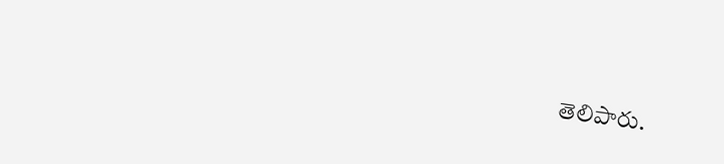తెలిపారు.